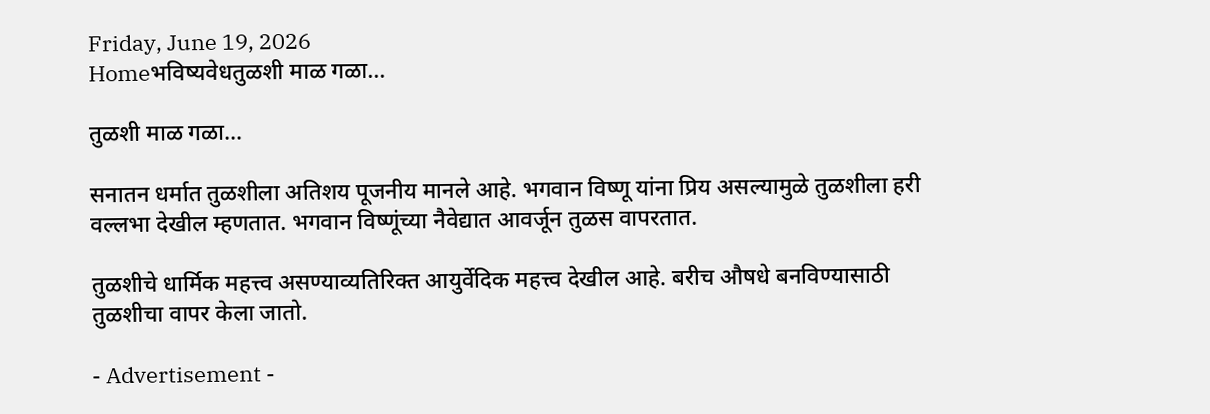Friday, June 19, 2026
Homeभविष्यवेधतुळशी माळ गळा...

तुळशी माळ गळा…

सनातन धर्मात तुळशीला अतिशय पूजनीय मानले आहे. भगवान विष्णू यांना प्रिय असल्यामुळे तुळशीला हरी वल्लभा देखील म्हणतात. भगवान विष्णूंच्या नैवेद्यात आवर्जून तुळस वापरतात.

तुळशीचे धार्मिक महत्त्व असण्याव्यतिरिक्त आयुर्वेदिक महत्त्व देखील आहे. बरीच औषधे बनविण्यासाठी तुळशीचा वापर केला जातो.

- Advertisement -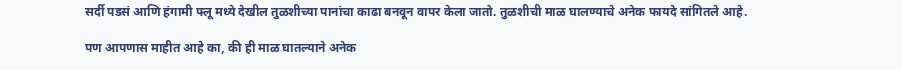सर्दी पडसं आणि हंगामी फ्लू मध्ये देखील तुळशीच्या पानांचा काढा बनवून वापर केला जातो. तुळशीची माळ घालण्याचे अनेक फायदे सांगितले आहे.

पण आपणास माहीत आहे का, की ही माळ घातल्याने अनेक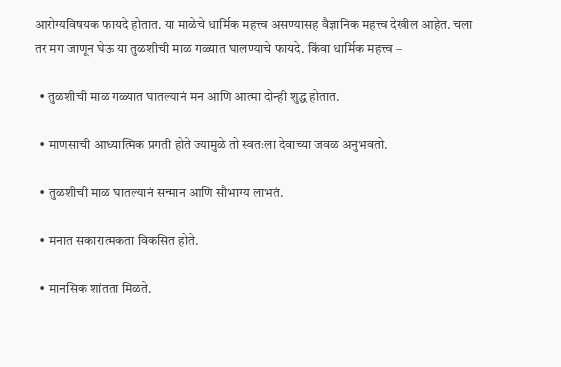आरोग्यविषयक फायदे होतात. या माळेचे धार्मिक महत्त्व असण्यासह वैज्ञानिक महत्त्व देखील आहेत. चला तर मग जाणून घेऊ या तुळशीची माळ गळ्यात घालण्याचे फायदे. किंवा धार्मिक महत्त्व –

  • तुळशीची माळ गळ्यात घातल्यानं मन आणि आत्मा दोन्ही शुद्ध होतात.

  • माणसाची आध्यात्मिक प्रगती होते ज्यामुळे तो स्वतःला देवाच्या जवळ अनुभवतो.

  • तुळशीची माळ घातल्यानं सन्मान आणि सौभाग्य लाभतं.

  • मनात सकारात्मकता विकसित होते.

  • मानसिक शांतता मिळते.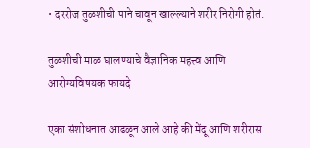• दररोज तुळशीची पाने चावून खाल्ल्याने शरीर निरोगी होतं.

तुळशीची माळ घालण्याचे वैज्ञानिक महत्त्व आणि आरोग्यविषयक फायदे

एका संशोधनात आढळून आले आहे की मेंदू आणि शरीरास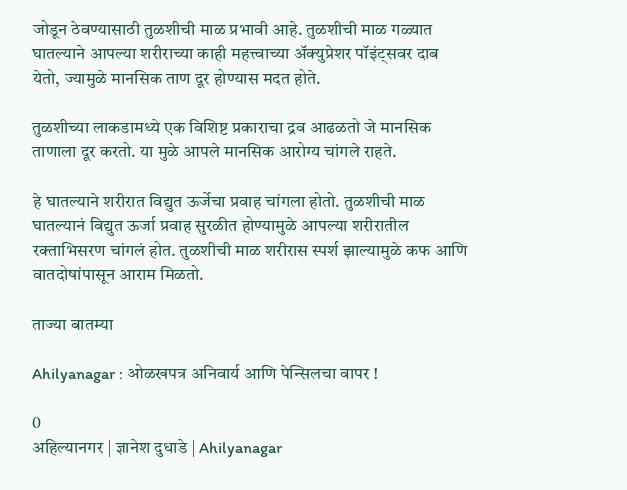जोडून ठेवण्यासाठी तुळशीची माळ प्रभावी आहे. तुळशीची माळ गळ्यात घातल्याने आपल्या शरीराच्या काही महत्त्वाच्या अ‍ॅक्युप्रेशर पॉइंट्सवर दाब येतो, ज्यामुळे मानसिक ताण दूर होण्यास मदत होते.

तुळशीच्या लाकडामध्ये एक विशिष्ट प्रकाराचा द्रव आढळतो जे मानसिक ताणाला दूर करतो. या मुळे आपले मानसिक आरोग्य चांगले राहते.

हे घातल्याने शरीरात विद्युत ऊर्जेचा प्रवाह चांगला होतो. तुळशीची माळ घातल्यानं विद्युत ऊर्जा प्रवाह सुरळीत होण्यामुळे आपल्या शरीरातील रक्ताभिसरण चांगलं होत. तुळशीची माळ शरीरास स्पर्श झाल्यामुळे कफ आणि वातदोषांपासून आराम मिळतो.

ताज्या बातम्या

Ahilyanagar : ओळखपत्र अनिवार्य आणि पेन्सिलचा वापर !

0
अहिल्यानगर | ज्ञानेश दुधाडे | Ahilyanagar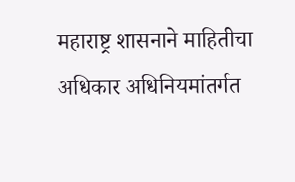महाराष्ट्र शासनाने माहितीचा अधिकार अधिनियमांतर्गत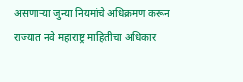असणार्‍या जुन्या नियमांचे अधिक्रमण करून राज्यात नवे महाराष्ट्र माहितीचा अधिकार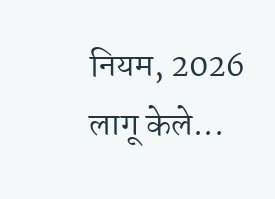नियम, 2026 लागू केले...